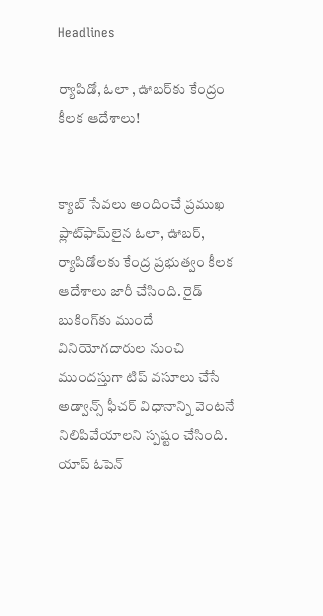Headlines

ర్యాపిడో, ఓలా , ఊబర్‌కు కేంద్రం కీలక ఆదేశాలు!


క్యాబ్ సేవలు అందించే ప్రముఖ ప్లాట్‌ఫామ్‌లైన ఓలా, ఊబర్, ర్యాపిడోలకు కేంద్ర ప్రభుత్వం కీలక ఆదేశాలు జారీ చేసింది. రైడ్ బుకింగ్‌కు ముందే వినియోగదారుల నుంచి ముందస్తుగా టిప్ వసూలు చేసే అడ్వాన్స్ ఫీచర్ విధానాన్ని వెంటనే నిలిపివేయాలని స్పష్టం చేసింది. యాప్ ఓపెన్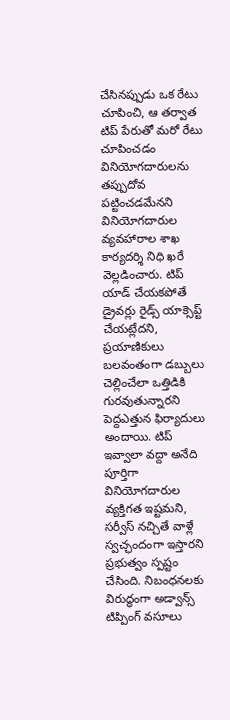చేసినప్పుడు ఒక రేటు చూపించి, ఆ తర్వాత టిప్ పేరుతో మరో రేటు చూపించడం వినియోగదారులను తప్పుదోవ పట్టించడమేనని వినియోగదారుల వ్యవహారాల శాఖ కార్యదర్శి నిధి ఖరే వెల్లడించారు. టిప్ యాడ్ చేయకపోతే డ్రైవర్లు రైడ్స్ యాక్సెప్ట్ చేయట్లేదని, ప్రయాణికులు బలవంతంగా డబ్బులు చెల్లించేలా ఒత్తిడికి గురవుతున్నారని పెద్దఎత్తున ఫిర్యాదులు అందాయి. టిప్ ఇవ్వాలా వద్దా అనేది పూర్తిగా వినియోగదారుల వ్యక్తిగత ఇష్టమని, సర్వీస్ నచ్చితే వాళ్లే స్వచ్ఛందంగా ఇస్తారని ప్రభుత్వం స్పష్టం చేసింది. నిబంధనలకు విరుద్ధంగా అడ్వాన్స్ టిప్పింగ్ వసూలు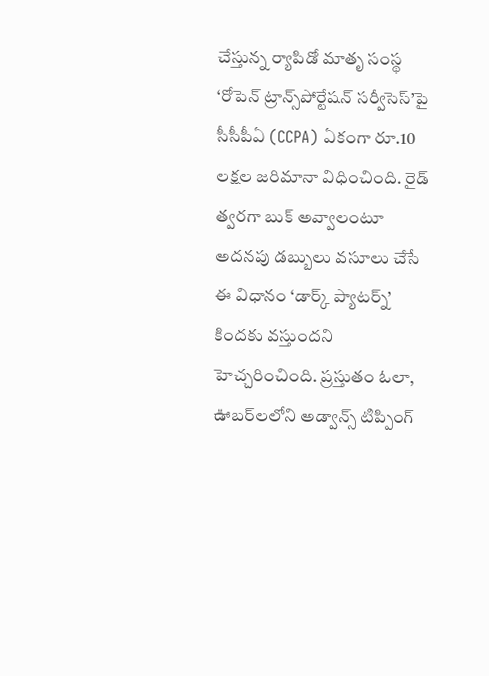చేస్తున్న ర్యాపిడో మాతృ సంస్థ ‘రోపెన్ ట్రాన్స్‌పోర్టేషన్ సర్వీసెస్’పై సీసీపీఏ (CCPA) ఏకంగా రూ.10 లక్షల జరిమానా విధించింది. రైడ్ త్వరగా బుక్ అవ్వాలంటూ అదనపు డబ్బులు వసూలు చేసే ఈ విధానం ‘డార్క్ ప్యాటర్న్’ కిందకు వస్తుందని హెచ్చరించింది. ప్రస్తుతం ఓలా, ఊబర్‌లలోని అడ్వాన్స్ టిప్పింగ్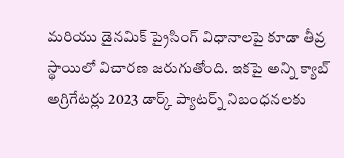మరియు డైనమిక్ ప్రైసింగ్ విధానాలపై కూడా తీవ్ర స్థాయిలో విచారణ జరుగుతోంది. ఇకపై అన్ని క్యాబ్ అగ్రిగేటర్లు 2023 డార్క్ ప్యాటర్న్ నిబంధనలకు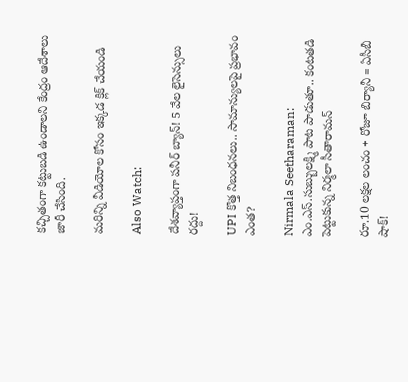కచ్చితంగా కట్టుబడి ఉండాలని కేంద్రం ఆదేశాలు జారీ చేసింది.

మరిన్ని వీడియోల కోసం ఇక్కడ క్లిక్ చేయండి

Also Watch:

దేశవ్యాప్తంగా పనీర్‌ బ్యాన్‌! 5 వేల లైసెన్సులు రద్దు!

UPI కొత్త నిబంధనలు.. సామాన్యులపై ప్రభావం ఎంత?

Nirmala Seetharaman: ఎం.ఎస్‌.సుబ్బులక్ష్మి పాట పాడుతూ.. కంటతడి పెట్టుకున్న నిర్మలా సీతారామన్‌

రూ.10 లక్షల లంచం + రోజూ బిర్యానీ = ఏసీబీ షాక్!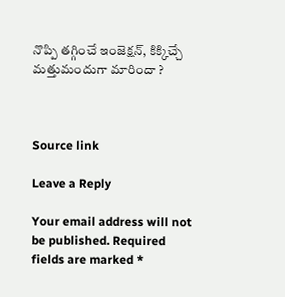నొప్పి తగ్గించే ఇంజెక్షన్, కిక్కిచ్చే మత్తుమందుగా మారిందా ?



Source link

Leave a Reply

Your email address will not be published. Required fields are marked *